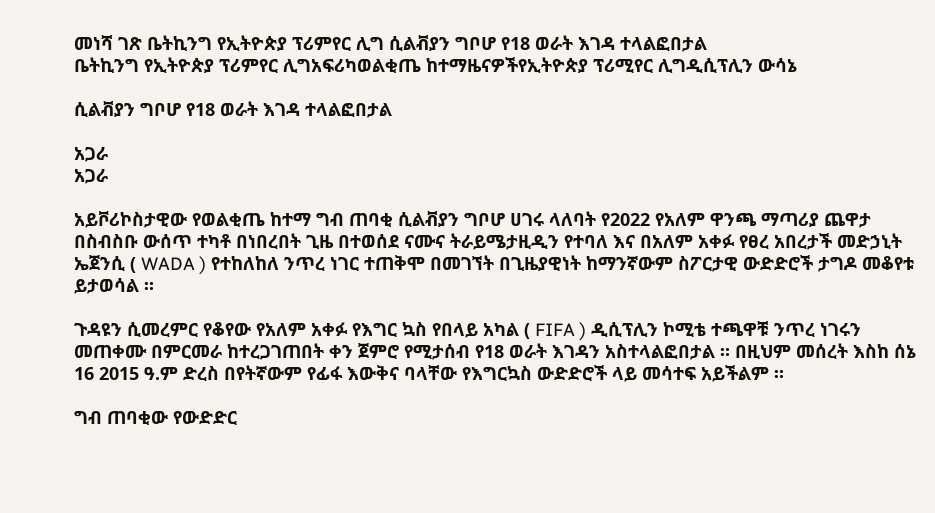መነሻ ገጽ ቤትኪንግ የኢትዮጵያ ፕሪምየር ሊግ ሲልቭያን ግቦሆ የ18 ወራት እገዳ ተላልፎበታል
ቤትኪንግ የኢትዮጵያ ፕሪምየር ሊግአፍሪካወልቂጤ ከተማዜናዎችየኢትዮጵያ ፕሪሚየር ሊግዲሲፕሊን ውሳኔ

ሲልቭያን ግቦሆ የ18 ወራት እገዳ ተላልፎበታል

አጋራ
አጋራ

አይቮሪኮስታዊው የወልቂጤ ከተማ ግብ ጠባቂ ሲልቭያን ግቦሆ ሀገሩ ላለባት የ2022 የአለም ዋንጫ ማጣሪያ ጨዋታ በስብስቡ ውሰጥ ተካቶ በነበረበት ጊዜ በተወሰደ ናሙና ትራይሜታዚዲን የተባለ እና በአለም አቀፉ የፀረ አበረታች መድኃኒት ኤጀንሲ ( WADA ) የተከለከለ ንጥረ ነገር ተጠቅሞ በመገኘት በጊዜያዊነት ከማንኛውም ስፖርታዊ ውድድሮች ታግዶ መቆየቱ ይታወሳል ።

ጉዳዩን ሲመረምር የቆየው የአለም አቀፉ የእግር ኳስ የበላይ አካል ( FIFA ) ዲሲፕሊን ኮሚቴ ተጫዋቹ ንጥረ ነገሩን መጠቀሙ በምርመራ ከተረጋገጠበት ቀን ጀምሮ የሚታሰብ የ18 ወራት እገዳን አስተላልፎበታል ። በዚህም መሰረት እስከ ሰኔ 16 2015 ዓ.ም ድረስ በየትኛውም የፊፋ እውቅና ባላቸው የእግርኳስ ውድድሮች ላይ መሳተፍ አይችልም ።

ግብ ጠባቂው የውድድር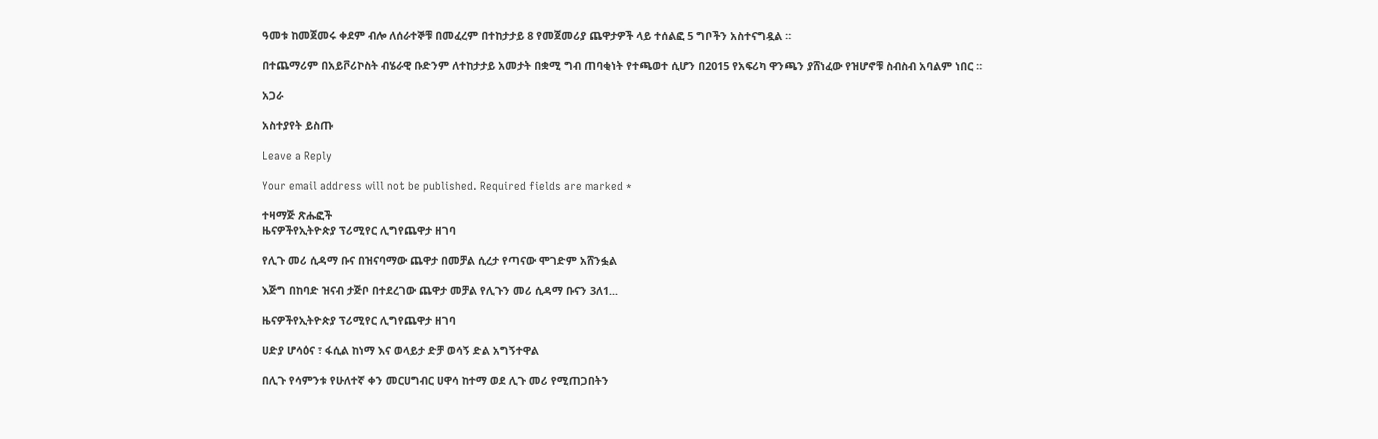ዓመቱ ከመጀመሩ ቀደም ብሎ ለሰራተኞቹ በመፈረም በተከታታይ 8 የመጀመሪያ ጨዋታዎች ላይ ተሰልፎ 5 ግቦችን አስተናግዷል ።

በተጨማሪም በአይቮሪኮስት ብሄራዊ ቡድንም ለተከታታይ አመታት በቋሚ ግብ ጠባቂነት የተጫወተ ሲሆን በ2015 የአፍሪካ ዋንጫን ያሸነፈው የዝሆኖቹ ስብስብ አባልም ነበር ።

አጋራ

አስተያየት ይስጡ

Leave a Reply

Your email address will not be published. Required fields are marked *

ተዛማጅ ጽሑፎች
ዜናዎችየኢትዮጵያ ፕሪሚየር ሊግየጨዋታ ዘገባ

የሊጉ መሪ ሲዳማ ቡና በዝናባማው ጨዋታ በመቻል ሲረታ የጣናው ሞገድም አሸንፏል

እጅግ በከባድ ዝናብ ታጅቦ በተደረገው ጨዋታ መቻል የሊጉን መሪ ሲዳማ ቡናን 3ለ1...

ዜናዎችየኢትዮጵያ ፕሪሚየር ሊግየጨዋታ ዘገባ

ሀድያ ሆሳዕና ፣ ፋሲል ከነማ እና ወላይታ ድቻ ወሳኝ ድል አግኝተዋል

በሊጉ የሳምንቱ የሁለተኛ ቀን መርሀግብር ሀዋሳ ከተማ ወደ ሊጉ መሪ የሚጠጋበትን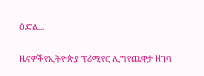ዕድል...

ዜናዎችየኢትዮጵያ ፕሪሚየር ሊግየጨዋታ ዘገባ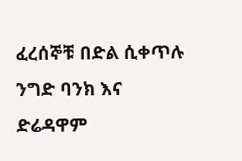ፈረሰኞቹ በድል ሲቀጥሉ ንግድ ባንክ እና ድሬዳዋም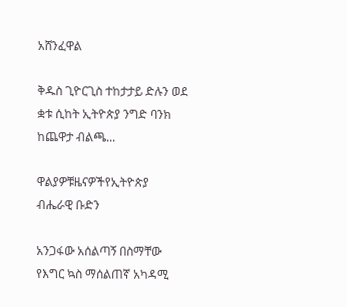አሸንፈዋል

ቅዱስ ጊዮርጊስ ተከታታይ ድሉን ወደ ቋቱ ሲከት ኢትዮጵያ ንግድ ባንክ ከጨዋታ ብልጫ...

ዋልያዎቹዜናዎችየኢትዮጵያ ብሔራዊ ቡድን

አንጋፋው አሰልጣኝ በስማቸው የእግር ኳስ ማሰልጠኛ አካዳሚ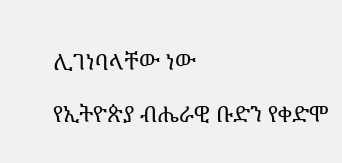ሊገነባላቸው ነው

የኢትዮጵያ ብሔራዊ ቡድን የቀድሞ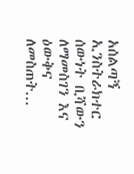አሰልጣኝ ኢንስትራክተር ሰውነት ቢሻውን ለማመስገን እና ዕውቅና ለመስጠት...